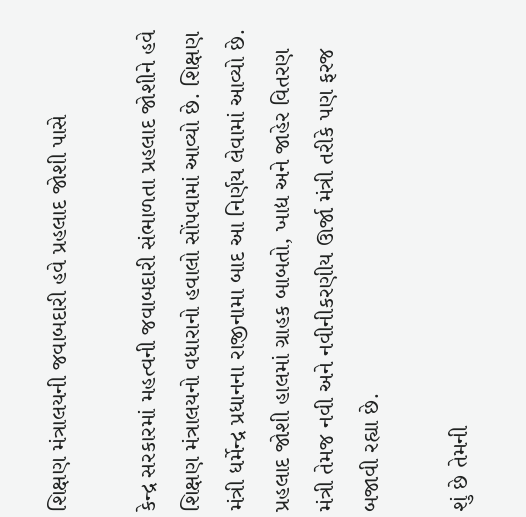શિક્ષણ મંત્રાલયની જવાબદારી હવે પ્રહલાદ જોશી પાસે

કેન્દ્ર સરકારમાં મહત્વની જવાબદારી સંભાળતા પ્રહલાદ જોશીને હવે શિક્ષણ મંત્રાલયનો વધારાનો હવાલો સોંપવામાં આવ્યો છે. શિક્ષણ મંત્રી ધર્મેન્દ્ર પ્રધાનના રાજીનામા બાદ આ નિર્ણય લેવામાં આવ્યો છે. પ્રહલાદ જોશી હાલમાં ગ્રાહક બાબતો, ખાદ્ય અને જાહેર વિતરણ મંત્રી તેમજ નવી અને નવીનીકરણીય ઊર્જા મંત્રી તરીકે પણ ફરજ બજાવી રહ્યા છે.

શું છે તેમની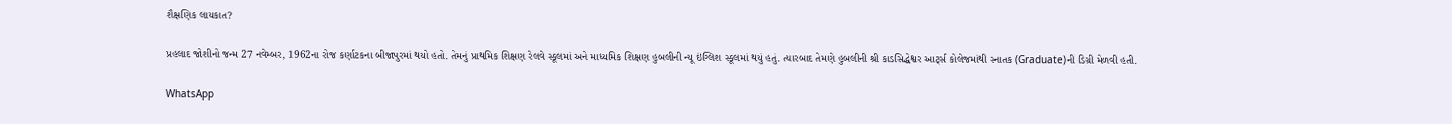શૈક્ષણિક લાયકાત?

પ્રહલાદ જોશીનો જન્મ 27 નવેમ્બર, 1962ના રોજ કર્ણાટકના બીજાપુરમાં થયો હતો. તેમનું પ્રાથમિક શિક્ષણ રેલવે સ્કૂલમાં અને માધ્યમિક શિક્ષણ હુબલીની ન્યૂ ઇંગ્લિશ સ્કૂલમાં થયું હતું. ત્યારબાદ તેમણે હુબલીની શ્રી કાડસિદ્ધેશ્વર આર્ટ્સ કોલેજમાંથી સ્નાતક (Graduate)ની ડિગ્રી મેળવી હતી.

WhatsApp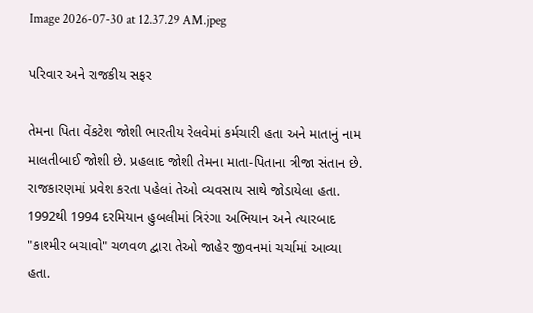Image 2026-07-30 at 12.37.29 AM.jpeg

પરિવાર અને રાજકીય સફર

તેમના પિતા વેંકટેશ જોશી ભારતીય રેલવેમાં કર્મચારી હતા અને માતાનું નામ માલતીબાઈ જોશી છે. પ્રહલાદ જોશી તેમના માતા-પિતાના ત્રીજા સંતાન છે. રાજકારણમાં પ્રવેશ કરતા પહેલાં તેઓ વ્યવસાય સાથે જોડાયેલા હતા. 1992થી 1994 દરમિયાન હુબલીમાં ત્રિરંગા અભિયાન અને ત્યારબાદ "કાશ્મીર બચાવો" ચળવળ દ્વારા તેઓ જાહેર જીવનમાં ચર્ચામાં આવ્યા હતા.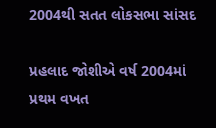2004થી સતત લોકસભા સાંસદ

પ્રહલાદ જોશીએ વર્ષ 2004માં પ્રથમ વખત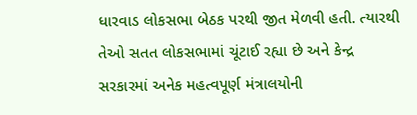ધારવાડ લોકસભા બેઠક પરથી જીત મેળવી હતી. ત્યારથી તેઓ સતત લોકસભામાં ચૂંટાઈ રહ્યા છે અને કેન્દ્ર સરકારમાં અનેક મહત્વપૂર્ણ મંત્રાલયોની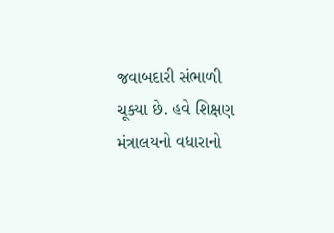જવાબદારી સંભાળી ચૂક્યા છે. હવે શિક્ષણ મંત્રાલયનો વધારાનો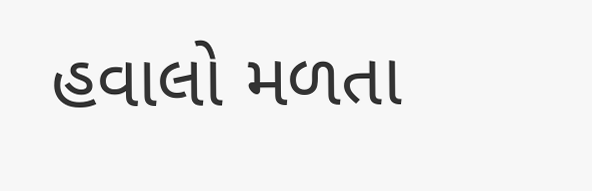હવાલો મળતા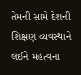તેમની સામે દેશની શિક્ષણ વ્યવસ્થાને લઈને મહત્વના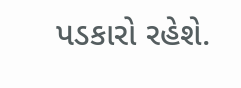પડકારો રહેશે.